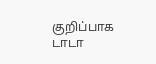குறிப்பாக டாடா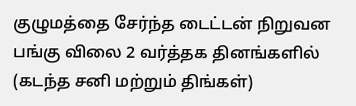குழுமத்தை சேர்ந்த டைட்டன் நிறுவன பங்கு விலை 2 வர்த்தக தினங்களில் (கடந்த சனி மற்றும் திங்கள்)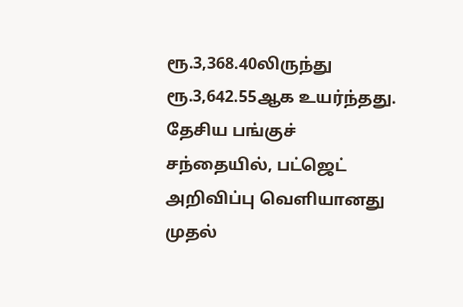ரூ.3,368.40லிருந்து ரூ.3,642.55ஆக உயர்ந்தது. தேசிய பங்குச் சந்தையில், பட்ஜெட் அறிவிப்பு வெளியானது முதல்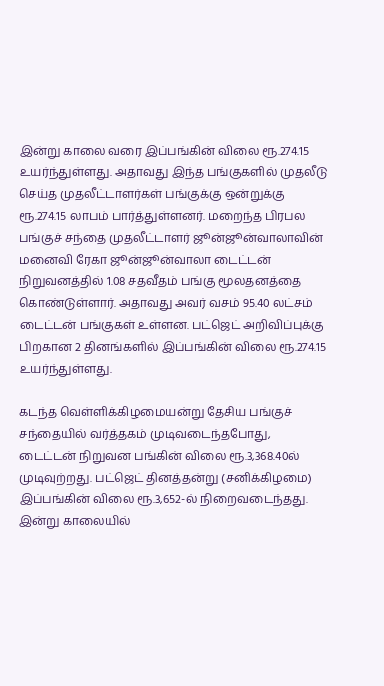இன்று காலை வரை இப்பங்கின் விலை ரூ.274.15 உயர்ந்துள்ளது. அதாவது இந்த பங்குகளில் முதலீடு செய்த முதலீட்டாளர்கள் பங்குக்கு ஒன்றுக்கு ரூ.274.15 லாபம் பார்த்துள்ளனர். மறைந்த பிரபல பங்குச் சந்தை முதலீட்டாளர் ஜூன்ஜூன்வாலாவின் மனைவி ரேகா ஜூன்ஜூன்வாலா டைட்டன் நிறுவனத்தில் 1.08 சதவீதம் பங்கு மூலதனத்தை கொண்டுள்ளார். அதாவது அவர் வசம் 95.40 லட்சம் டைட்டன் பங்குகள் உள்ளன. பட்ஜெட் அறிவிப்புக்கு பிறகான 2 தினங்களில் இப்பங்கின் விலை ரூ.274.15 உயர்ந்துள்ளது.

கடந்த வெள்ளிக்கிழமையன்று தேசிய பங்குச் சந்தையில் வர்த்தகம் முடிவடைந்தபோது, டைட்டன் நிறுவன பங்கின் விலை ரூ.3,368.40ல் முடிவுற்றது. பட்ஜெட் தினத்தன்று (சனிக்கிழமை) இப்பங்கின் விலை ரூ.3,652-ல் நிறைவடைந்தது. இன்று காலையில்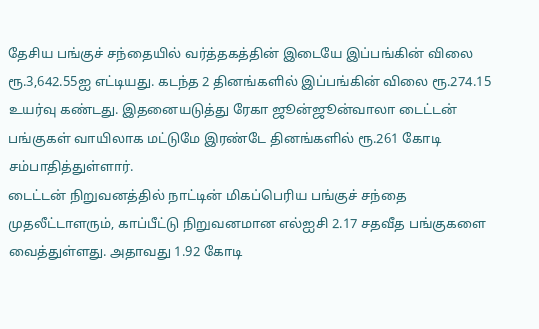தேசிய பங்குச் சந்தையில் வர்த்தகத்தின் இடையே இப்பங்கின் விலை ரூ.3,642.55ஐ எட்டியது. கடந்த 2 தினங்களில் இப்பங்கின் விலை ரூ.274.15 உயர்வு கண்டது. இதனையடுத்து ரேகா ஜூன்ஜூன்வாலா டைட்டன் பங்குகள் வாயிலாக மட்டுமே இரண்டே தினங்களில் ரூ.261 கோடி சம்பாதித்துள்ளார்.
டைட்டன் நிறுவனத்தில் நாட்டின் மிகப்பெரிய பங்குச் சந்தை முதலீட்டாளரும், காப்பீட்டு நிறுவனமான எல்ஐசி 2.17 சதவீத பங்குகளை வைத்துள்ளது. அதாவது 1.92 கோடி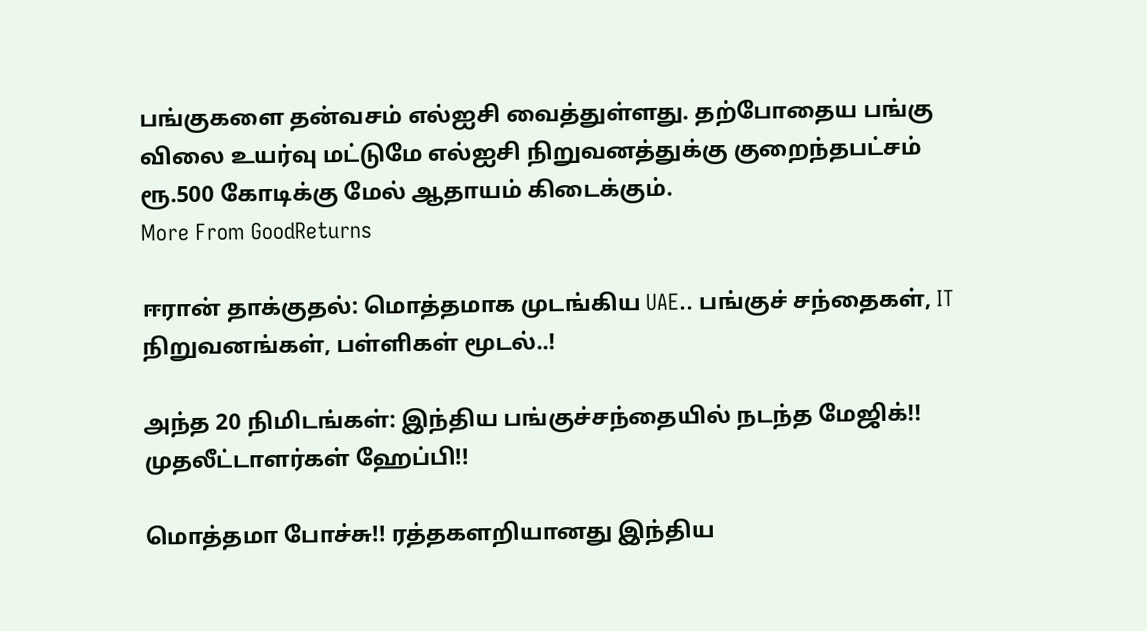பங்குகளை தன்வசம் எல்ஐசி வைத்துள்ளது. தற்போதைய பங்கு விலை உயர்வு மட்டுமே எல்ஐசி நிறுவனத்துக்கு குறைந்தபட்சம் ரூ.500 கோடிக்கு மேல் ஆதாயம் கிடைக்கும்.
More From GoodReturns

ஈரான் தாக்குதல்: மொத்தமாக முடங்கிய UAE.. பங்குச் சந்தைகள், IT நிறுவனங்கள், பள்ளிகள் மூடல்..!

அந்த 20 நிமிடங்கள்: இந்திய பங்குச்சந்தையில் நடந்த மேஜிக்!! முதலீட்டாளர்கள் ஹேப்பி!!

மொத்தமா போச்சு!! ரத்தகளறியானது இந்திய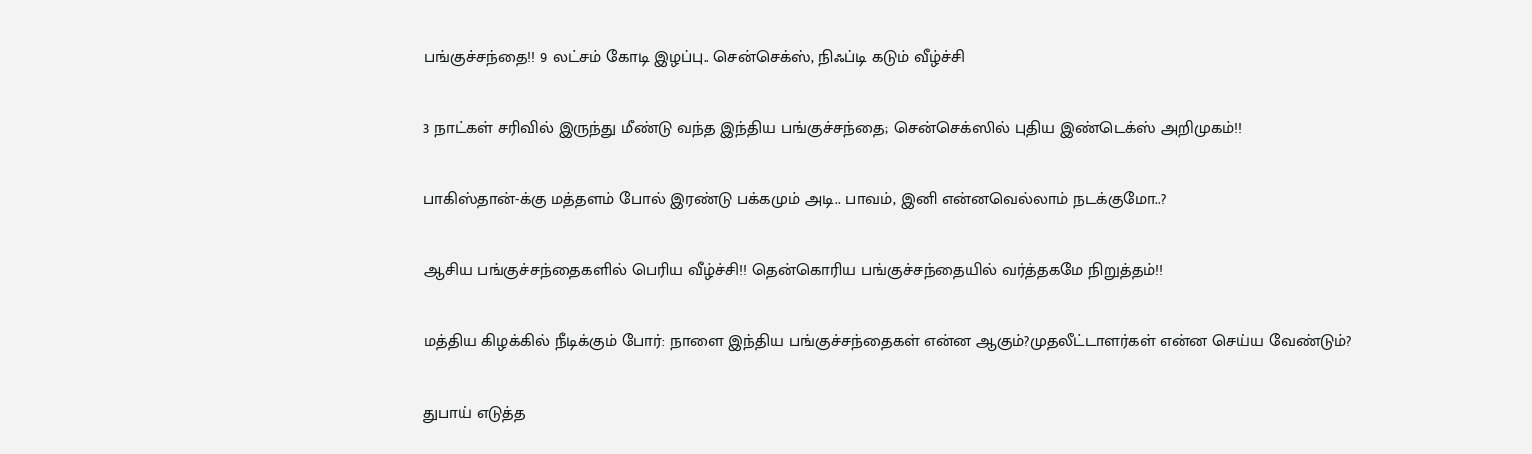பங்குச்சந்தை!! 9 லட்சம் கோடி இழப்பு.. சென்செக்ஸ், நிஃப்டி கடும் வீழ்ச்சி

3 நாட்கள் சரிவில் இருந்து மீண்டு வந்த இந்திய பங்குச்சந்தை; சென்செக்ஸில் புதிய இண்டெக்ஸ் அறிமுகம்!!

பாகிஸ்தான்-க்கு மத்தளம் போல் இரண்டு பக்கமும் அடி.. பாவம், இனி என்னவெல்லாம் நடக்குமோ..?

ஆசிய பங்குச்சந்தைகளில் பெரிய வீழ்ச்சி!! தென்கொரிய பங்குச்சந்தையில் வர்த்தகமே நிறுத்தம்!!

மத்திய கிழக்கில் நீடிக்கும் போர்: நாளை இந்திய பங்குச்சந்தைகள் என்ன ஆகும்?முதலீட்டாளர்கள் என்ன செய்ய வேண்டும்?

துபாய் எடுத்த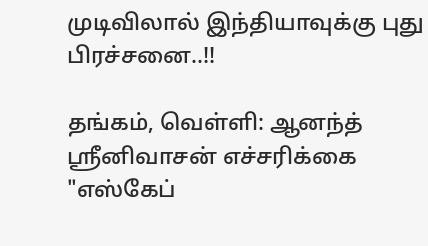முடிவிலால் இந்தியாவுக்கு புது பிரச்சனை..!!

தங்கம், வெள்ளி: ஆனந்த் ஸ்ரீனிவாசன் எச்சரிக்கை "எஸ்கேப்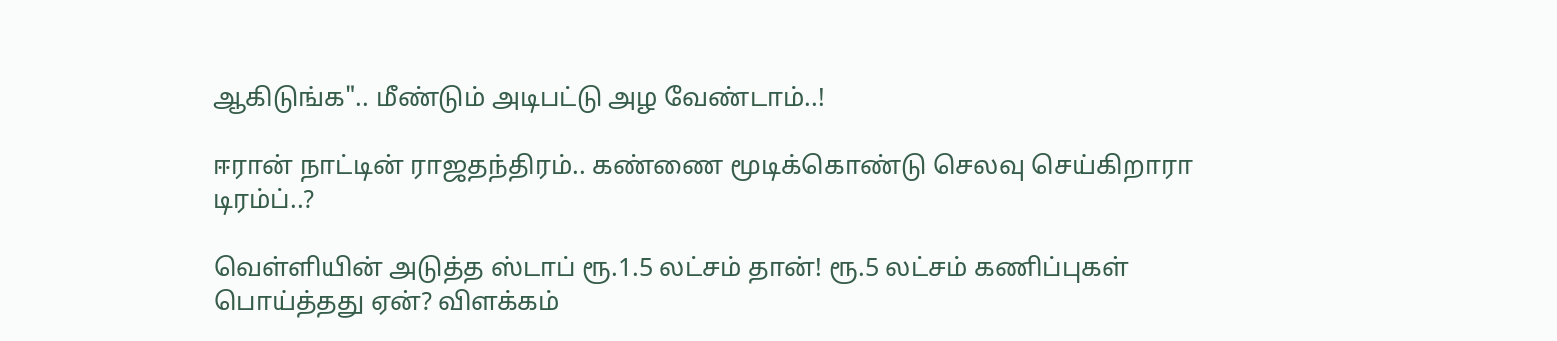ஆகிடுங்க".. மீண்டும் அடிபட்டு அழ வேண்டாம்..!

ஈரான் நாட்டின் ராஜதந்திரம்.. கண்ணை மூடிக்கொண்டு செலவு செய்கிறாரா டிரம்ப்..?

வெள்ளியின் அடுத்த ஸ்டாப் ரூ.1.5 லட்சம் தான்! ரூ.5 லட்சம் கணிப்புகள் பொய்த்தது ஏன்? விளக்கம்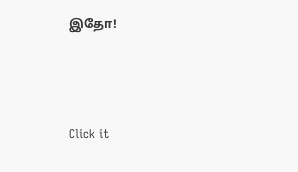இதோ!



Click it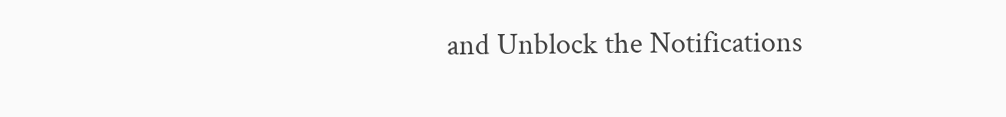and Unblock the Notifications